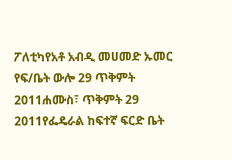ፖለቲካየአቶ አብዲ መሀመድ ኡመር የፍ/ቤት ውሎ 29 ጥቅምት 2011ሐሙስ፣ ጥቅምት 29 2011የፌዴራል ከፍተኛ ፍርድ ቤት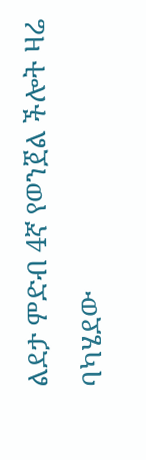ልደታ ምድብ 4ኛ የወንጀል ችሎት ዛሬ ባካሄደው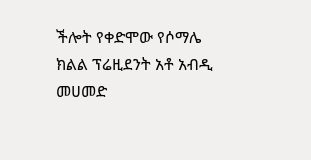ችሎት የቀድሞው የሶማሌ ክልል ፕሬዚደንት አቶ አብዲ መሀመድ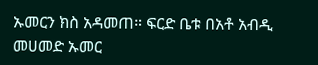ኡመርን ክስ አዳመጠ። ፍርድ ቤቱ በአቶ አብዲ መሀመድ ኡመር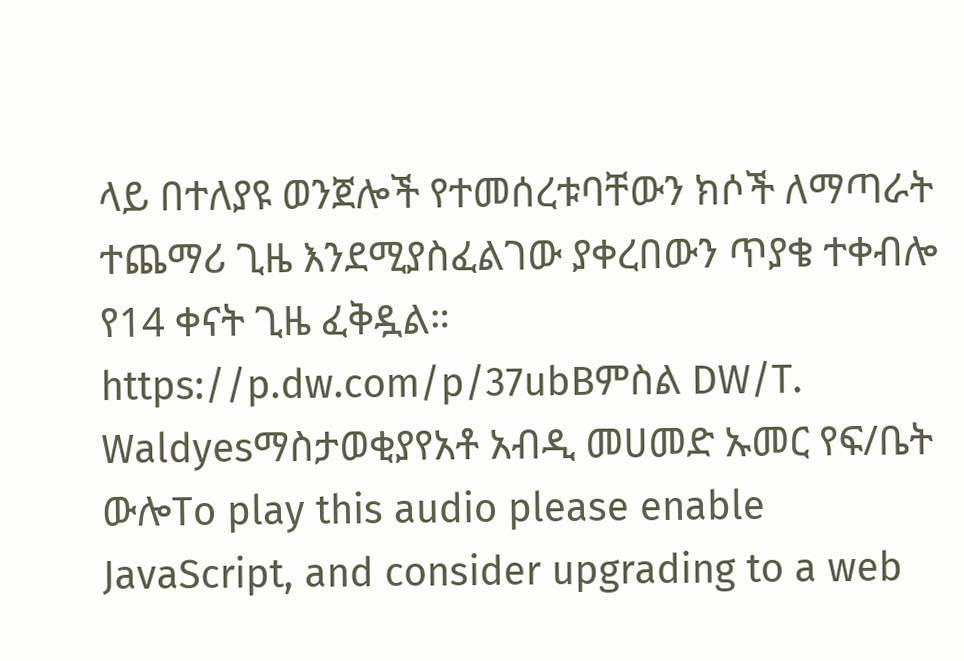ላይ በተለያዩ ወንጀሎች የተመሰረቱባቸውን ክሶች ለማጣራት ተጨማሪ ጊዜ እንደሚያስፈልገው ያቀረበውን ጥያቄ ተቀብሎ የ14 ቀናት ጊዜ ፈቅዷል። https://p.dw.com/p/37ubBምስል DW/T. Waldyesማስታወቂያየአቶ አብዲ መሀመድ ኡመር የፍ/ቤት ውሎTo play this audio please enable JavaScript, and consider upgrading to a web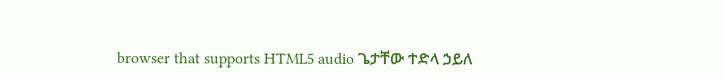browser that supports HTML5 audio ጌታቸው ተድላ ኃይለ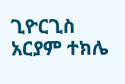ጊዮርጊስ አርያም ተክሌ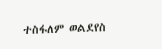ተስፋለም ወልደየስ